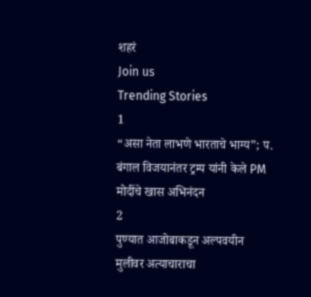शहरं
Join us
Trending Stories
1
“असा नेता लाभणे भारताचे भाग्य”; प. बंगाल विजयानंतर ट्रम्प यांनी केले PM मोदींचे खास अभिनंदन
2
पुण्यात आजोबाकडून अल्पवयीन मुलीवर अत्याचाराचा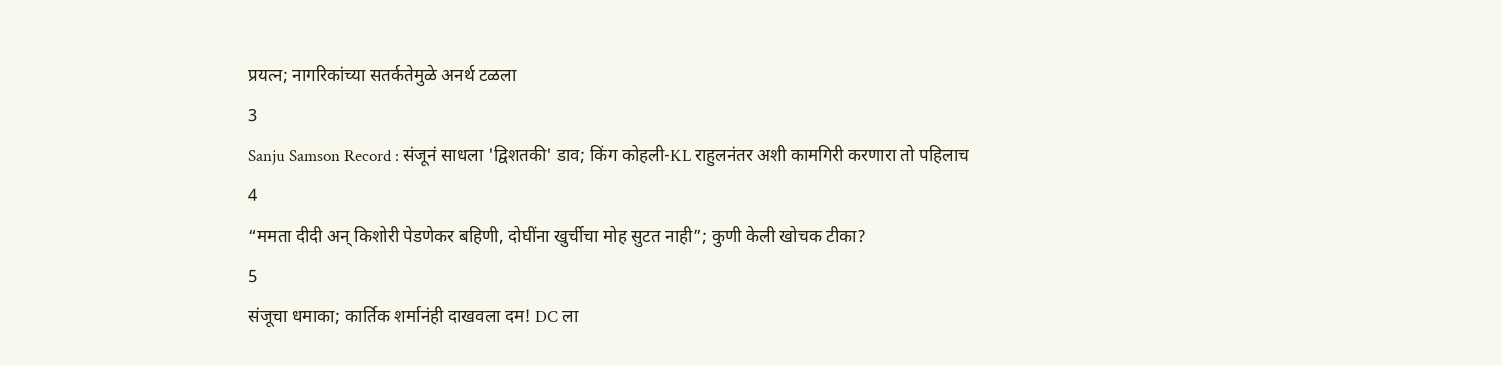प्रयत्न; नागरिकांच्या सतर्कतेमुळे अनर्थ टळला
3
Sanju Samson Record : संजूनं साधला 'द्विशतकी' डाव; किंग कोहली-KL राहुलनंतर अशी कामगिरी करणारा तो पहिलाच
4
“ममता दीदी अन् किशोरी पेडणेकर बहिणी, दोघींना खुर्चीचा मोह सुटत नाही”; कुणी केली खोचक टीका?
5
संजूचा धमाका; कार्तिक शर्मानंही दाखवला दम! DC ला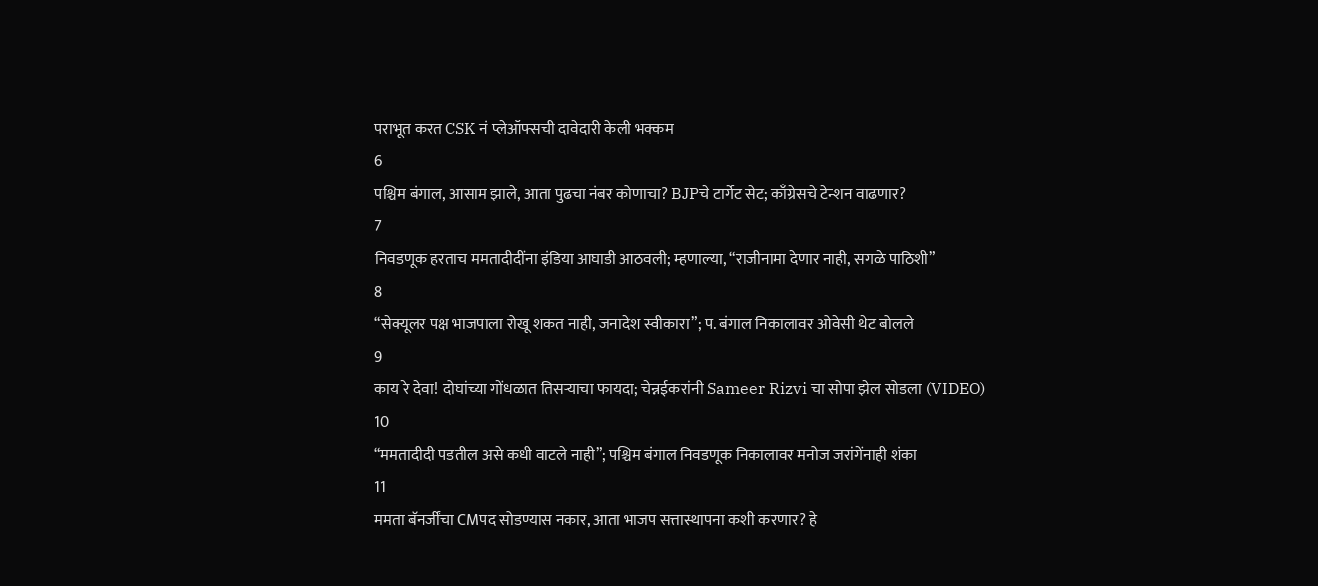पराभूत करत CSK नं प्लेऑफ्सची दावेदारी केली भक्कम
6
पश्चिम बंगाल, आसाम झाले, आता पुढचा नंबर कोणाचा? BJPचे टार्गेट सेट; काँग्रेसचे टेन्शन वाढणार?
7
निवडणूक हरताच ममतादीदींना इंडिया आघाडी आठवली; म्हणाल्या, “राजीनामा देणार नाही, सगळे पाठिशी”
8
“सेक्यूलर पक्ष भाजपाला रोखू शकत नाही, जनादेश स्वीकारा”; प. बंगाल निकालावर ओवेसी थेट बोलले
9
काय रे देवा! दोघांच्या गोंधळात तिसऱ्याचा फायदा; चेन्नईकरांनी Sameer Rizvi चा सोपा झेल सोडला (VIDEO)
10
“ममतादीदी पडतील असे कधी वाटले नाही”; पश्चिम बंगाल निवडणूक निकालावर मनोज जरांगेंनाही शंका
11
ममता बॅनर्जींचा CMपद सोडण्यास नकार, आता भाजप सत्तास्थापना कशी करणार? हे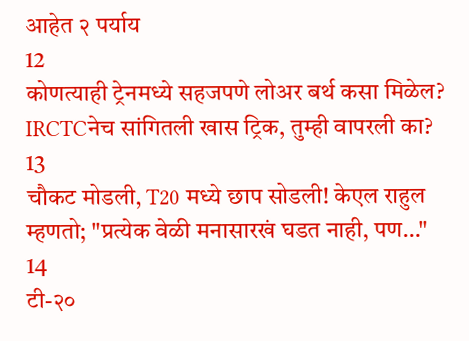आहेत २ पर्याय
12
कोणत्याही ट्रेनमध्ये सहजपणे लोअर बर्थ कसा मिळेल? IRCTCनेच सांगितली खास ट्रिक, तुम्ही वापरली का?
13
चौकट मोडली, T20 मध्ये छाप सोडली! केएल राहुल म्हणतो; "प्रत्येक वेळी मनासारखं घडत नाही, पण…"
14
टी-२०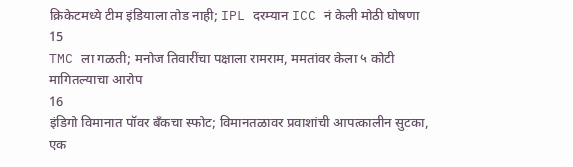क्रिकेटमध्ये टीम इंडियाला तोड नाही; IPL दरम्यान ICC नं केली मोठी घोषणा
15
TMC ला गळती; मनोज तिवारींचा पक्षाला रामराम, ममतांवर केला ५ कोटी मागितल्याचा आरोप
16
इंडिगो विमानात पॉवर बँकचा स्फोट; विमानतळावर प्रवाशांची आपत्कालीन सुटका, एक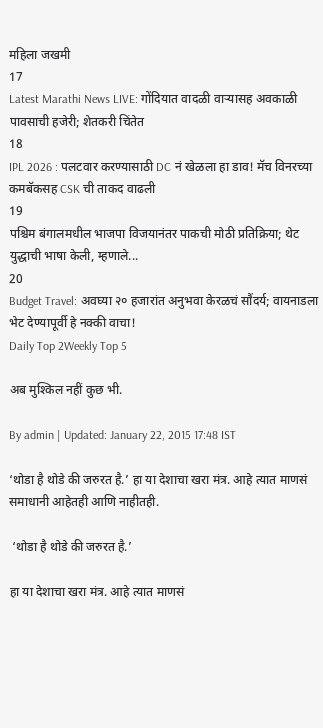महिला जखमी
17
Latest Marathi News LIVE: गोंदियात वादळी वाऱ्यासह अवकाळी पावसाची हजेरी; शेतकरी चिंतेत
18
IPL 2026 : पलटवार करण्यासाठी DC नं खेळला हा डाव! मॅच विनरच्या कमबॅकसह CSK ची ताकद वाढली
19
पश्चिम बंगालमधील भाजपा विजयानंतर पाकची मोठी प्रतिक्रिया; थेट युद्धाची भाषा केली, म्हणाले...
20
Budget Travel: अवघ्या २० हजारांत अनुभवा केरळचं सौंदर्य; वायनाडला भेट देण्यापूर्वी हे नक्की वाचा!
Daily Top 2Weekly Top 5

अब मुश्किल नहीं कुछ भी.

By admin | Updated: January 22, 2015 17:48 IST

‘थोडा है थोडे की जरुरत है.’ हा या देशाचा खरा मंत्र. आहे त्यात माणसं समाधानी आहेतही आणि नाहीतही.

 ‘थोडा है थोडे की जरुरत है.’

हा या देशाचा खरा मंत्र. आहे त्यात माणसं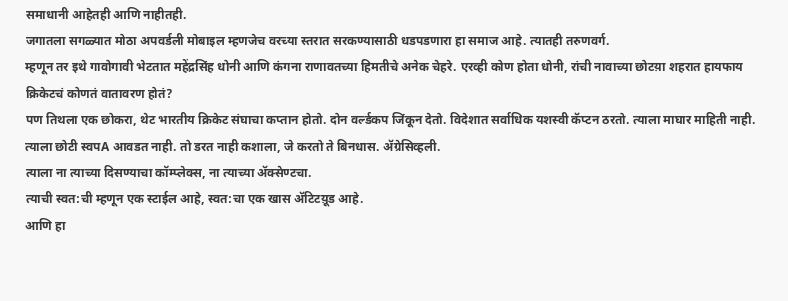समाधानी आहेतही आणि नाहीतही.
जगातला सगळ्यात मोठा अपवर्डली मोबाइल म्हणजेच वरच्या स्तरात सरकण्यासाठी धडपडणारा हा समाज आहे. त्यातही तरुणवर्ग.
म्हणून तर इथे गावोगावी भेटतात महेंद्रसिंह धोनी आणि कंगना राणावतच्या हिमतीचे अनेक चेहरे. एरव्ही कोण होता धोनी, रांची नावाच्या छोटय़ा शहरात हायफाय क्रिकेटचं कोणतं वातावरण होतं?
पण तिथला एक छोकरा, थेट भारतीय क्रिकेट संघाचा कप्तान होतो. दोन वर्ल्डकप जिंकून देतो. विदेशात सर्वाधिक यशस्वी कॅप्टन ठरतो. त्याला माघार माहिती नाही. त्याला छोटी स्वपA आवडत नाही. तो डरत नाही कशाला, जे करतो ते बिनधास. ॲग्रेसिव्हली.
त्याला ना त्याच्या दिसण्याचा कॉम्प्लेक्स, ना त्याच्या ॲक्सेण्टचा.
त्याची स्वत:ची म्हणून एक स्टाईल आहे, स्वत:चा एक खास ॲटिटय़ूड आहे.
आणि हा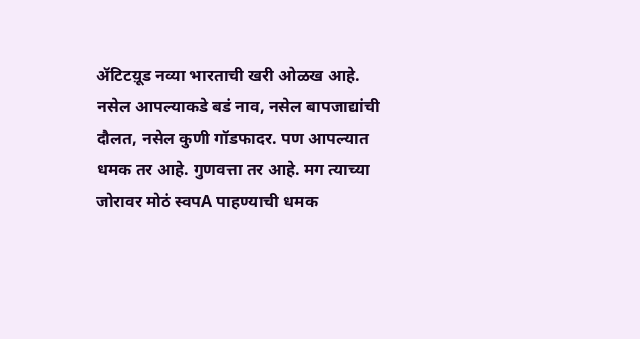ॲटिटय़ूड नव्या भारताची खरी ओळख आहे.
नसेल आपल्याकडे बडं नाव, नसेल बापजाद्यांची दौलत, नसेल कुणी गॉडफादर. पण आपल्यात धमक तर आहे. गुणवत्ता तर आहे. मग त्याच्या जोरावर मोठं स्वपA पाहण्याची धमक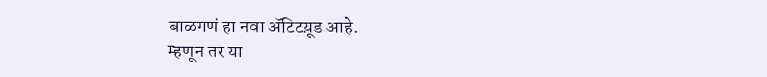बाळगणं हा नवा ॲटिटय़ूड आहे.
म्हणून तर या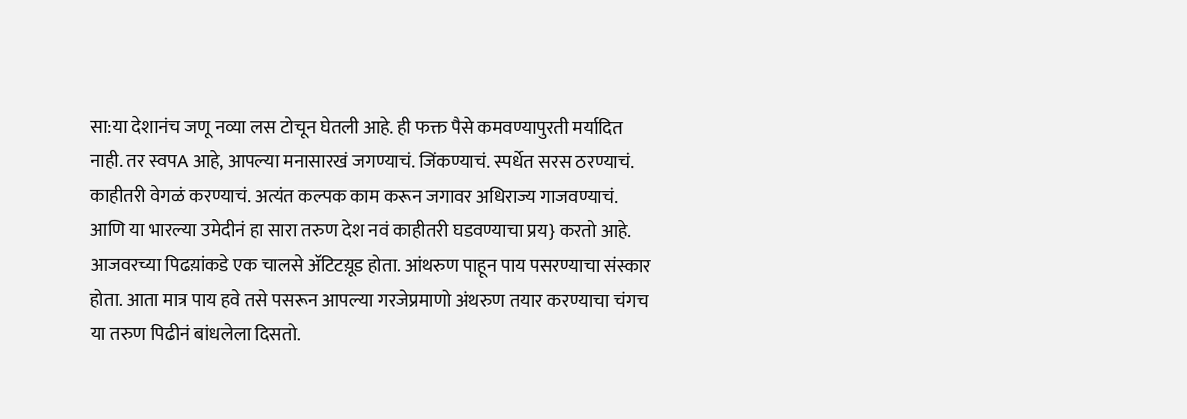सा:या देशानंच जणू नव्या लस टोचून घेतली आहे. ही फक्त पैसे कमवण्यापुरती मर्यादित नाही. तर स्वपA आहे, आपल्या मनासारखं जगण्याचं. जिंकण्याचं. स्पर्धेत सरस ठरण्याचं. काहीतरी वेगळं करण्याचं. अत्यंत कल्पक काम करून जगावर अधिराज्य गाजवण्याचं.
आणि या भारल्या उमेदीनं हा सारा तरुण देश नवं काहीतरी घडवण्याचा प्रय} करतो आहे. आजवरच्या पिढय़ांकडे एक चालसे ॲटिटय़ूड होता. आंथरुण पाहून पाय पसरण्याचा संस्कार होता. आता मात्र पाय हवे तसे पसरून आपल्या गरजेप्रमाणो अंथरुण तयार करण्याचा चंगच या तरुण पिढीनं बांधलेला दिसतो.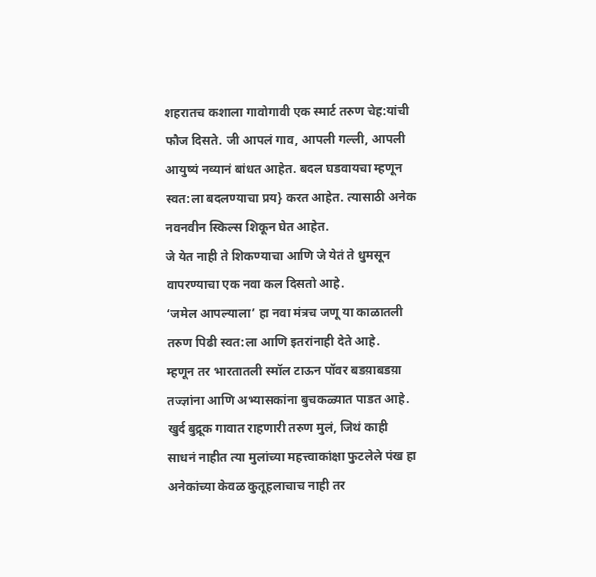शहरातच कशाला गावोगावी एक स्मार्ट तरुण चेह:यांची फौज दिसते. जी आपलं गाव, आपली गल्ली, आपली आयुष्यं नव्यानं बांधत आहेत. बदल घडवायचा म्हणून स्वत:ला बदलण्याचा प्रय} करत आहेत. त्यासाठी अनेक नवनवीन स्किल्स शिकून घेत आहेत.
जे येत नाही ते शिकण्याचा आणि जे येतं ते धुमसून वापरण्याचा एक नवा कल दिसतो आहे.
‘जमेल आपल्याला’ हा नवा मंत्रच जणू या काळातली तरुण पिढी स्वत:ला आणि इतरांनाही देते आहे.
म्हणून तर भारतातली स्मॉल टाऊन पॉवर बडय़ाबडय़ा तज्ज्ञांना आणि अभ्यासकांना बुचकळ्यात पाडत आहे. खुर्द बुद्रूक गावात राहणारी तरुण मुलं, जिथं काही साधनं नाहीत त्या मुलांच्या महत्त्वाकांक्षा फुटलेले पंख हा अनेकांच्या केवळ कुतूहलाचाच नाही तर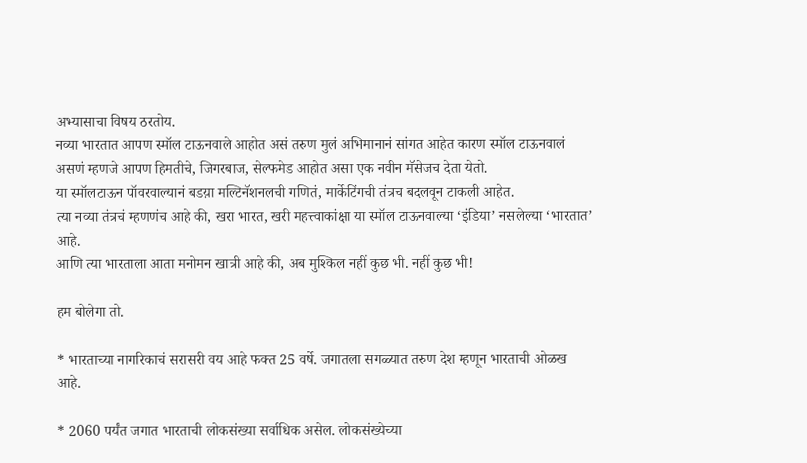अभ्यासाचा विषय ठरतोय.
नव्या भारतात आपण स्मॉल टाऊनवाले आहोत असं तरुण मुलं अभिमानानं सांगत आहेत कारण स्मॉल टाऊनवालं असणं म्हणजे आपण हिमतीचे, जिगरबाज, सेल्फमेड आहोत असा एक नवीन मॅसेजच देता येतो.
या स्मॉलटाऊन पॉवरवाल्यानं बडय़ा मल्टिनॅशनलची गणितं, मार्केटिंगची तंत्रच बदलवून टाकली आहेत.
त्या नव्या तंत्रचं म्हणणंच आहे की, खरा भारत, खरी महत्त्वाकांक्षा या स्मॉल टाऊनवाल्या ‘इंडिया’ नसलेल्या ‘भारतात’ आहे.
आणि त्या भारताला आता मनोमन खात्री आहे की, अब मुश्किल नहीं कुछ भी. नहीं कुछ भी!

हम बोलेगा तो.

* भारताच्या नागरिकाचं सरासरी वय आहे फक्त 25 वर्षे. जगातला सगळ्यात तरुण देश म्हणून भारताची ओळख आहे.

* 2060 पर्यंत जगात भारताची लोकसंख्या सर्वाधिक असेल. लोकसंख्येच्या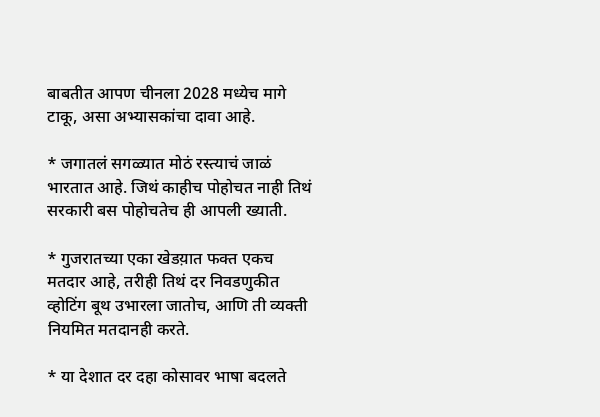बाबतीत आपण चीनला 2028 मध्येच मागे टाकू, असा अभ्यासकांचा दावा आहे.

* जगातलं सगळ्यात मोठं रस्त्याचं जाळं भारतात आहे. जिथं काहीच पोहोचत नाही तिथं सरकारी बस पोहोचतेच ही आपली ख्याती.

* गुजरातच्या एका खेडय़ात फक्त एकच मतदार आहे, तरीही तिथं दर निवडणुकीत व्होटिंग बूथ उभारला जातोच, आणि ती व्यक्ती नियमित मतदानही करते.

* या देशात दर दहा कोसावर भाषा बदलते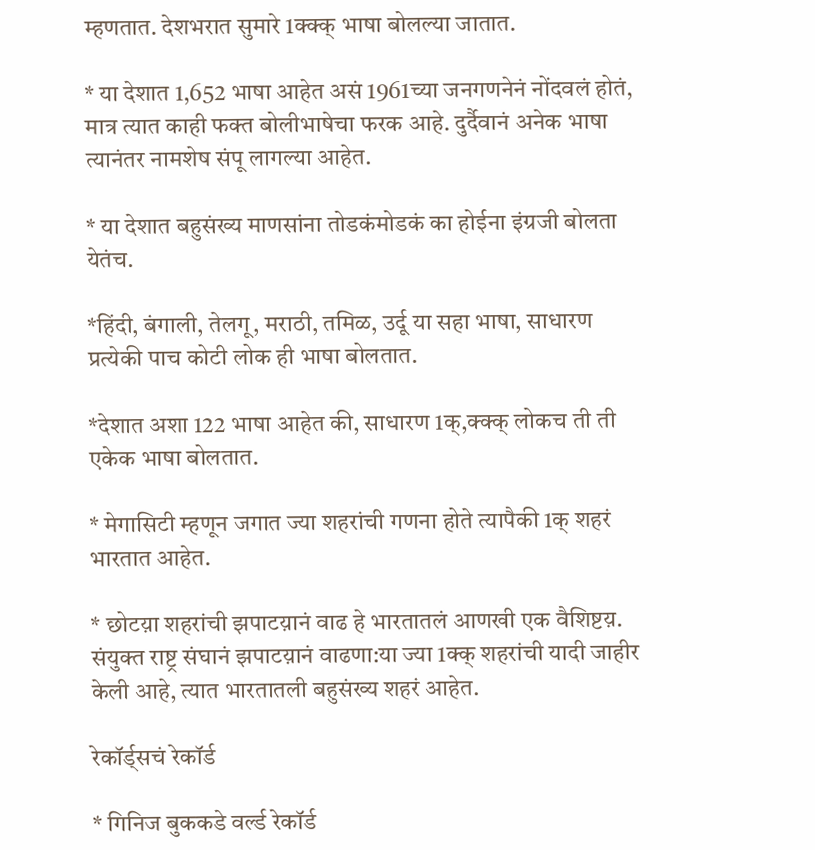म्हणतात. देशभरात सुमारे 1क्क्क् भाषा बोलल्या जातात.

* या देशात 1,652 भाषा आहेत असं 1961च्या जनगणनेनं नोंदवलं होतं, मात्र त्यात काही फक्त बोलीभाषेचा फरक आहे. दुर्दैवानं अनेक भाषा त्यानंतर नामशेष संपू लागल्या आहेत.

* या देशात बहुसंख्य माणसांना तोडकंमोडकं का होईना इंग्रजी बोलता येतंच.

*हिंदी, बंगाली, तेलगू, मराठी, तमिळ, उर्दू या सहा भाषा, साधारण प्रत्येकी पाच कोटी लोक ही भाषा बोलतात.

*देशात अशा 122 भाषा आहेत की, साधारण 1क्,क्क्क् लोकच ती ती एकेक भाषा बोलतात.

* मेगासिटी म्हणून जगात ज्या शहरांची गणना होते त्यापैकी 1क् शहरं भारतात आहेत.

* छोटय़ा शहरांची झपाटय़ानं वाढ हे भारतातलं आणखी एक वैशिष्टय़. संयुक्त राष्ट्र संघानं झपाटय़ानं वाढणा:या ज्या 1क्क् शहरांची यादी जाहीर केली आहे, त्यात भारतातली बहुसंख्य शहरं आहेत.

रेकॉर्ड्सचं रेकॉर्ड

* गिनिज बुककडे वर्ल्ड रेकॉर्ड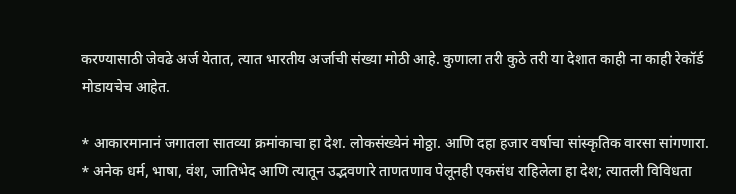करण्यासाठी जेवढे अर्ज येतात, त्यात भारतीय अर्जाची संख्या मोठी आहे. कुणाला तरी कुठे तरी या देशात काही ना काही रेकॉर्ड मोडायचेच आहेत.

* आकारमानानं जगातला सातव्या क्रमांकाचा हा देश. लोकसंख्येनं मोठ्ठा. आणि दहा हजार वर्षाचा सांस्कृतिक वारसा सांगणारा.
* अनेक धर्म, भाषा, वंश, जातिभेद आणि त्यातून उद्भवणारे ताणतणाव पेलूनही एकसंध राहिलेला हा देश; त्यातली विविधता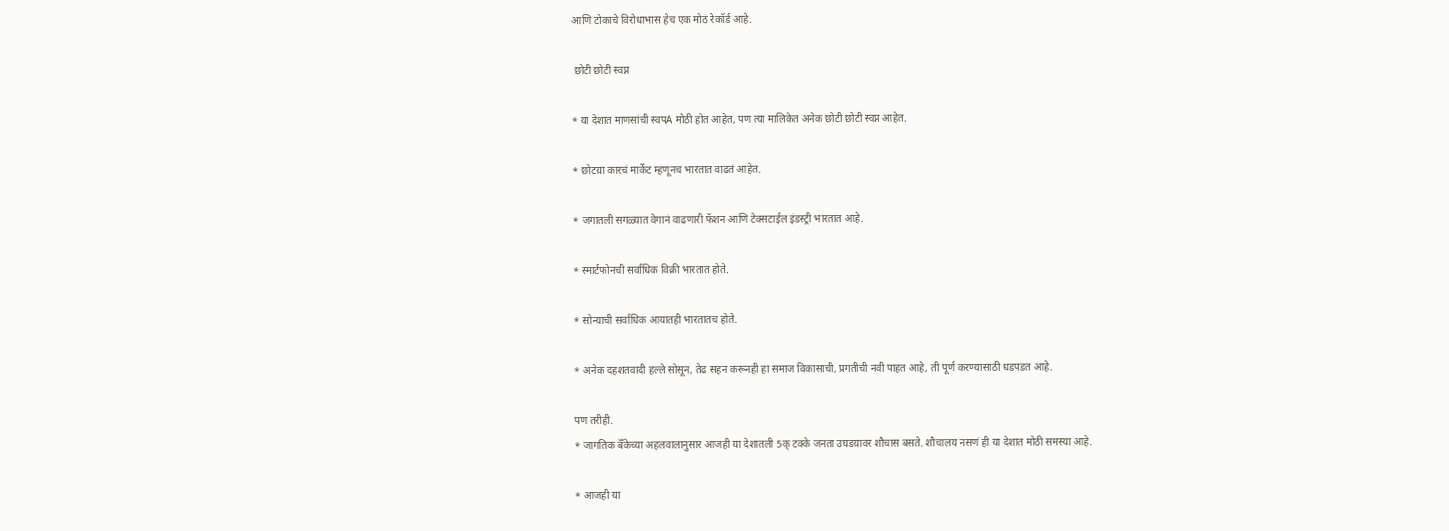आणि टोकाचे विरोधाभास हेच एक मोठं रेकॉर्ड आहे.

 छोटी छोटी स्वप्न

* या देशात माणसांची स्वपA मोठी होत आहेत, पण त्या मालिकेत अनेक छोटी छोटी स्वप्न आहेत.

* छोटय़ा कारचं मार्केट म्हणूनच भारतात वाढतं आहेत.

* जगातली सगळ्यात वेगानं वाढणारी फॅशन आणि टेक्सटाईल इंडस्ट्री भारतात आहे.

* स्मार्टफोनची सर्वाधिक विक्री भारतात होते.

* सोन्याची सर्वाधिक आयातही भारतातच होते.

* अनेक दहशतवादी हल्ले सोसून, तेढ सहन करूनही हा समाज विकासाची, प्रगतीची नवी पाहत आहे, ती पूर्ण करण्यासाठी धडपडत आहे.

पण तरीही.
* जागतिक बॅँकेच्या अहलवालानुसार आजही या देशातली 5क् टक्के जनता उघडय़ावर शौचास बसते. शौचालय नसणं ही या देशात मोठी समस्या आहे.

* आजही या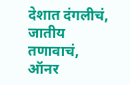देशात दंगलीचं, जातीय तणावाचं, ऑनर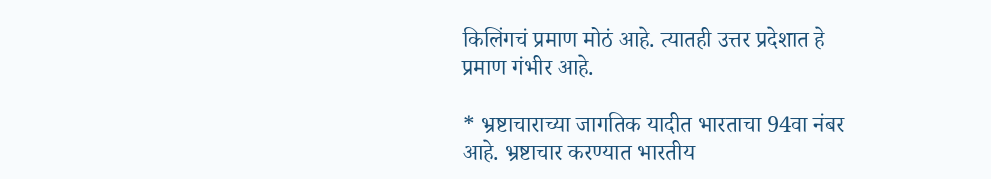किलिंगचं प्रमाण मोठं आहे. त्यातही उत्तर प्रदेशात हे प्रमाण गंभीर आहे.

* भ्रष्टाचाराच्या जागतिक यादीत भारताचा 94वा नंबर आहे. भ्रष्टाचार करण्यात भारतीय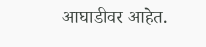आघाडीवर आहेत.